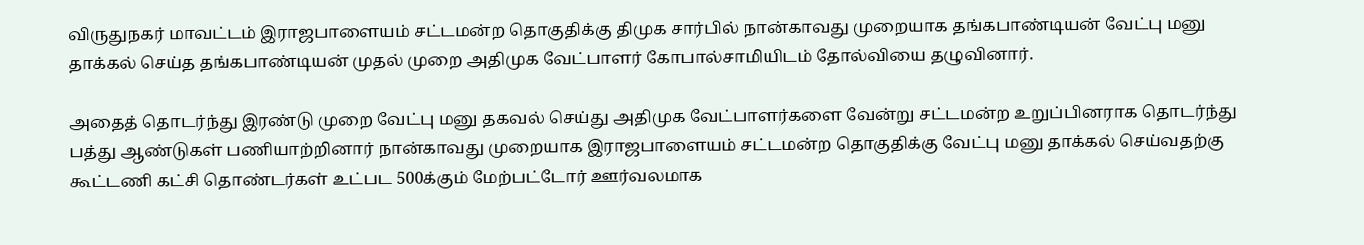விருதுநகர் மாவட்டம் இராஜபாளையம் சட்டமன்ற தொகுதிக்கு திமுக சார்பில் நான்காவது முறையாக தங்கபாண்டியன் வேட்பு மனு தாக்கல் செய்த தங்கபாண்டியன் முதல் முறை அதிமுக வேட்பாளர் கோபால்சாமியிடம் தோல்வியை தழுவினார்.

அதைத் தொடர்ந்து இரண்டு முறை வேட்பு மனு தகவல் செய்து அதிமுக வேட்பாளர்களை வேன்று சட்டமன்ற உறுப்பினராக தொடர்ந்து பத்து ஆண்டுகள் பணியாற்றினார் நான்காவது முறையாக இராஜபாளையம் சட்டமன்ற தொகுதிக்கு வேட்பு மனு தாக்கல் செய்வதற்கு கூட்டணி கட்சி தொண்டர்கள் உட்பட 500க்கும் மேற்பட்டோர் ஊர்வலமாக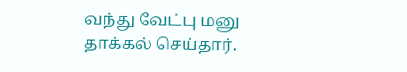வந்து வேட்பு மனு தாக்கல் செய்தார்.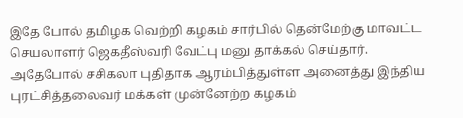இதே போல் தமிழக வெற்றி கழகம் சார்பில் தென்மேற்கு மாவட்ட செயலாளர் ஜெகதீஸ்வரி வேட்பு மனு தாக்கல் செய்தார்.
அதேபோல் சசிகலா புதிதாக ஆரம்பித்துள்ள அனைத்து இந்திய புரட்சித்தலைவர் மக்கள் முன்னேற்ற கழகம்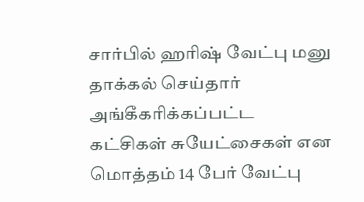சார்பில் ஹரிஷ் வேட்பு மனு தாக்கல் செய்தார் அங்கீகரிக்கப்பட்ட கட்சிகள் சுயேட்சைகள் என மொத்தம் 14 பேர் வேட்பு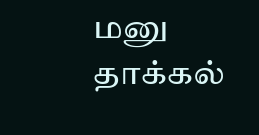மனு தாக்கல்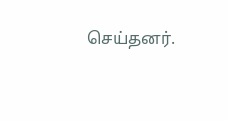செய்தனர்.